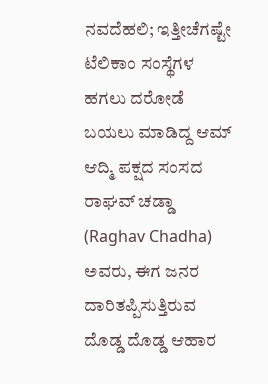ನವದೆಹಲಿ; ಇತ್ತೀಚೆಗಷ್ಟೇ ಟೆಲಿಕಾಂ ಸಂಸ್ಥೆಗಳ ಹಗಲು ದರೋಡೆ ಬಯಲು ಮಾಡಿದ್ದ ಆಮ್ ಆದ್ಮಿ ಪಕ್ಷದ ಸಂಸದ ರಾಘವ್ ಚಡ್ಡಾ (Raghav Chadha) ಅವರು, ಈಗ ಜನರ ದಾರಿತಪ್ಪಿಸುತ್ತಿರುವ ದೊಡ್ಡ ದೊಡ್ಡ ಆಹಾರ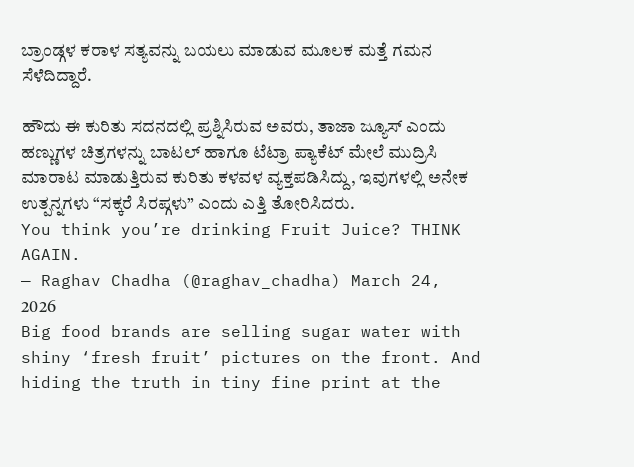ಬ್ರಾಂಡ್ಗಳ ಕರಾಳ ಸತ್ಯವನ್ನು ಬಯಲು ಮಾಡುವ ಮೂಲಕ ಮತ್ತೆ ಗಮನ ಸೆಳೆದಿದ್ದಾರೆ.

ಹೌದು ಈ ಕುರಿತು ಸದನದಲ್ಲಿ ಪ್ರಶ್ನಿಸಿರುವ ಅವರು, ತಾಜಾ ಜ್ಯೂಸ್ ಎಂದು ಹಣ್ಣುಗಳ ಚಿತ್ರಗಳನ್ನು ಬಾಟಲ್ ಹಾಗೂ ಟೆಟ್ರಾ ಪ್ಯಾಕೆಟ್ ಮೇಲೆ ಮುದ್ರಿಸಿ ಮಾರಾಟ ಮಾಡುತ್ತಿರುವ ಕುರಿತು ಕಳವಳ ವ್ಯಕ್ತಪಡಿಸಿದ್ದು, ಇವುಗಳಲ್ಲಿ ಅನೇಕ ಉತ್ಪನ್ನಗಳು “ಸಕ್ಕರೆ ಸಿರಪ್ಗಳು” ಎಂದು ಎತ್ತಿ ತೋರಿಸಿದರು.
You think you’re drinking Fruit Juice? THINK AGAIN.
— Raghav Chadha (@raghav_chadha) March 24, 2026
Big food brands are selling sugar water with shiny ‘fresh fruit’ pictures on the front. And hiding the truth in tiny fine print at the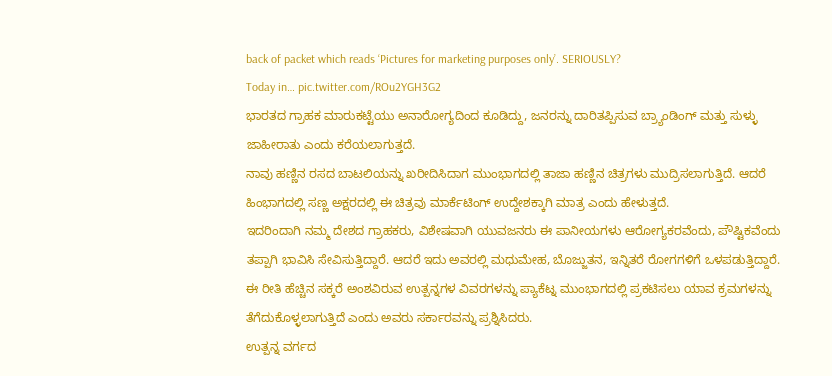back of packet which reads ‘Pictures for marketing purposes only’. SERIOUSLY?
Today in… pic.twitter.com/ROu2YGH3G2
ಭಾರತದ ಗ್ರಾಹಕ ಮಾರುಕಟ್ಟೆಯು ಅನಾರೋಗ್ಯದಿಂದ ಕೂಡಿದ್ದು, ಜನರನ್ನು ದಾರಿತಪ್ಪಿಸುವ ಬ್ರ್ಯಾಂಡಿಂಗ್ ಮತ್ತು ಸುಳ್ಳು ಜಾಹೀರಾತು ಎಂದು ಕರೆಯಲಾಗುತ್ತದೆ.
ನಾವು ಹಣ್ಣಿನ ರಸದ ಬಾಟಲಿಯನ್ನು ಖರೀದಿಸಿದಾಗ ಮುಂಭಾಗದಲ್ಲಿ ತಾಜಾ ಹಣ್ಣಿನ ಚಿತ್ರಗಳು ಮುದ್ರಿಸಲಾಗುತ್ತಿದೆ. ಆದರೆ ಹಿಂಭಾಗದಲ್ಲಿ ಸಣ್ಣ ಅಕ್ಷರದಲ್ಲಿ ಈ ಚಿತ್ರವು ಮಾರ್ಕೆಟಿಂಗ್ ಉದ್ದೇಶಕ್ಕಾಗಿ ಮಾತ್ರ ಎಂದು ಹೇಳುತ್ತದೆ.
ಇದರಿಂದಾಗಿ ನಮ್ಮ ದೇಶದ ಗ್ರಾಹಕರು, ವಿಶೇಷವಾಗಿ ಯುವಜನರು ಈ ಪಾನೀಯಗಳು ಆರೋಗ್ಯಕರವೆಂದು, ಪೌಷ್ಟಿಕವೆಂದು ತಪ್ಪಾಗಿ ಭಾವಿಸಿ ಸೇವಿಸುತ್ತಿದ್ದಾರೆ. ಆದರೆ ಇದು ಅವರಲ್ಲಿ ಮಧುಮೇಹ, ಬೊಜ್ಜುತನ, ಇನ್ನಿತರೆ ರೋಗಗಳಿಗೆ ಒಳಪಡುತ್ತಿದ್ದಾರೆ.
ಈ ರೀತಿ ಹೆಚ್ಚಿನ ಸಕ್ಕರೆ ಅಂಶವಿರುವ ಉತ್ಪನ್ನಗಳ ವಿವರಗಳನ್ನು ಪ್ಯಾಕೆಟ್ನ ಮುಂಭಾಗದಲ್ಲಿ ಪ್ರಕಟಿಸಲು ಯಾವ ಕ್ರಮಗಳನ್ನು ತೆಗೆದುಕೊಳ್ಳಲಾಗುತ್ತಿದೆ ಎಂದು ಅವರು ಸರ್ಕಾರವನ್ನು ಪ್ರಶ್ನಿಸಿದರು.
ಉತ್ಪನ್ನ ವರ್ಗದ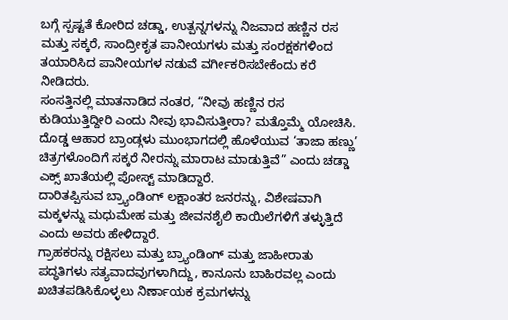ಬಗ್ಗೆ ಸ್ಪಷ್ಟತೆ ಕೋರಿದ ಚಡ್ಡಾ, ಉತ್ಪನ್ನಗಳನ್ನು ನಿಜವಾದ ಹಣ್ಣಿನ ರಸ ಮತ್ತು ಸಕ್ಕರೆ, ಸಾಂದ್ರೀಕೃತ ಪಾನೀಯಗಳು ಮತ್ತು ಸಂರಕ್ಷಕಗಳಿಂದ ತಯಾರಿಸಿದ ಪಾನೀಯಗಳ ನಡುವೆ ವರ್ಗೀಕರಿಸಬೇಕೆಂದು ಕರೆ ನೀಡಿದರು.
ಸಂಸತ್ತಿನಲ್ಲಿ ಮಾತನಾಡಿದ ನಂತರ, “ನೀವು ಹಣ್ಣಿನ ರಸ ಕುಡಿಯುತ್ತಿದ್ದೀರಿ ಎಂದು ನೀವು ಭಾವಿಸುತ್ತೀರಾ? ಮತ್ತೊಮ್ಮೆ ಯೋಚಿಸಿ. ದೊಡ್ಡ ಆಹಾರ ಬ್ರಾಂಡ್ಗಳು ಮುಂಭಾಗದಲ್ಲಿ ಹೊಳೆಯುವ ‘ತಾಜಾ ಹಣ್ಣು’ ಚಿತ್ರಗಳೊಂದಿಗೆ ಸಕ್ಕರೆ ನೀರನ್ನು ಮಾರಾಟ ಮಾಡುತ್ತಿವೆ” ಎಂದು ಚಡ್ಡಾ ಎಕ್ಸ್ ಖಾತೆಯಲ್ಲಿ ಪೋಸ್ಟ್ ಮಾಡಿದ್ದಾರೆ.
ದಾರಿತಪ್ಪಿಸುವ ಬ್ರ್ಯಾಂಡಿಂಗ್ ಲಕ್ಷಾಂತರ ಜನರನ್ನು, ವಿಶೇಷವಾಗಿ ಮಕ್ಕಳನ್ನು ಮಧುಮೇಹ ಮತ್ತು ಜೀವನಶೈಲಿ ಕಾಯಿಲೆಗಳಿಗೆ ತಳ್ಳುತ್ತಿದೆ ಎಂದು ಅವರು ಹೇಳಿದ್ದಾರೆ.
ಗ್ರಾಹಕರನ್ನು ರಕ್ಷಿಸಲು ಮತ್ತು ಬ್ರ್ಯಾಂಡಿಂಗ್ ಮತ್ತು ಜಾಹೀರಾತು ಪದ್ಧತಿಗಳು ಸತ್ಯವಾದವುಗಳಾಗಿದ್ದು, ಕಾನೂನು ಬಾಹಿರವಲ್ಲ ಎಂದು ಖಚಿತಪಡಿಸಿಕೊಳ್ಳಲು ನಿರ್ಣಾಯಕ ಕ್ರಮಗಳನ್ನು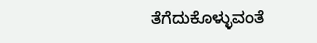ತೆಗೆದುಕೊಳ್ಳುವಂತೆ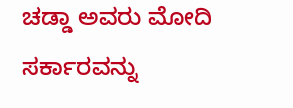ಚಡ್ಡಾ ಅವರು ಮೋದಿ ಸರ್ಕಾರವನ್ನು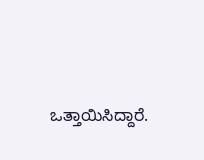ಒತ್ತಾಯಿಸಿದ್ದಾರೆ.